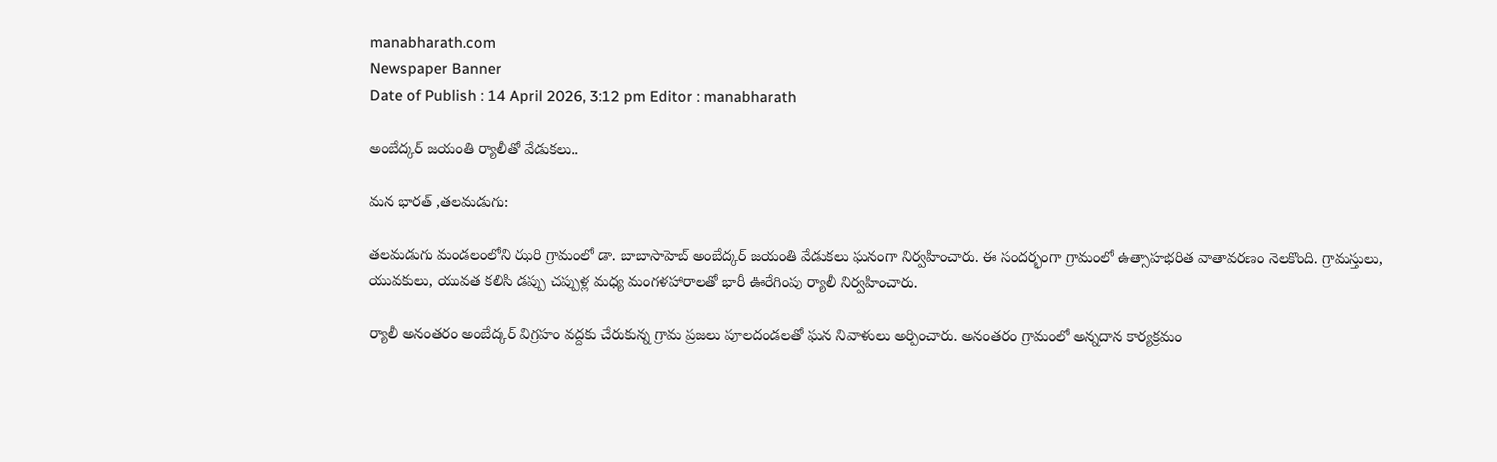manabharath.com
Newspaper Banner
Date of Publish : 14 April 2026, 3:12 pm Editor : manabharath

అంబేద్కర్ జయంతి ర్యాలీతో వేడుకలు..

మన భారత్ ,తలమడుగు:

తలమడుగు మండలంలోని ఝరి గ్రామంలో డా. బాబాసాహెబ్ అంబేద్కర్ జయంతి వేడుకలు ఘనంగా నిర్వహించారు. ఈ సందర్భంగా గ్రామంలో ఉత్సాహభరిత వాతావరణం నెలకొంది. గ్రామస్తులు, యువకులు, యువత కలిసి డప్పు చప్పుళ్ల మధ్య మంగళహారాలతో భారీ ఊరేగింపు ర్యాలీ నిర్వహించారు.

ర్యాలీ అనంతరం అంబేద్కర్ విగ్రహం వద్దకు చేరుకున్న గ్రామ ప్రజలు పూలదండలతో ఘన నివాళులు అర్పించారు. అనంతరం గ్రామంలో అన్నదాన కార్యక్రమం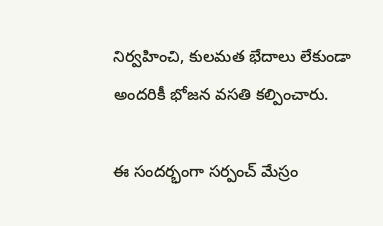నిర్వహించి, కులమత భేదాలు లేకుండా అందరికీ భోజన వసతి కల్పించారు.

ఈ సందర్భంగా సర్పంచ్ మేస్రం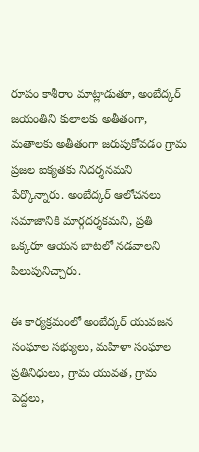రూపం కాశీరాం మాట్లాడుతూ, అంబేద్కర్ జయంతిని కులాలకు అతీతంగా, మతాలకు అతీతంగా జరుపుకోవడం గ్రామ ప్రజల ఐక్యతకు నిదర్శనమని పేర్కొన్నారు. అంబేద్కర్ ఆలోచనలు సమాజానికి మార్గదర్శకమని, ప్రతి ఒక్కరూ ఆయన బాటలో నడవాలని పిలుపునిచ్చారు.

ఈ కార్యక్రమంలో అంబేద్కర్ యువజన సంఘాల సభ్యులు, మహిళా సంఘాల ప్రతినిధులు, గ్రామ యువత, గ్రామ పెద్దలు,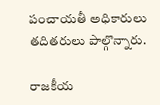పంచాయతీ అధికారులు తదితరులు పాల్గొన్నారు.

రాజకీయ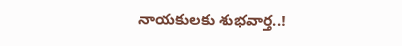నాయకులకు శుభవార్త..!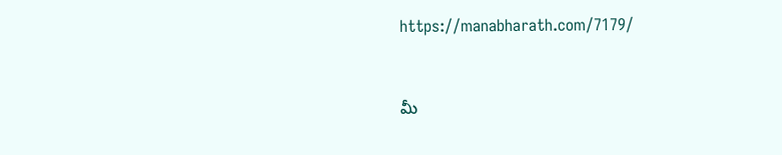https://manabharath.com/7179/


మీ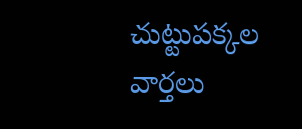చుట్టుపక్కల వార్తలు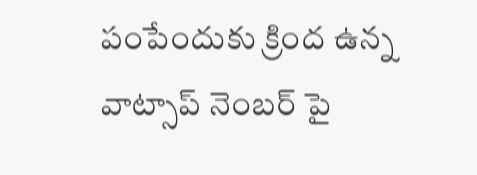పంపేందుకు క్రింద ఉన్న వాట్సాప్ నెంబర్ పై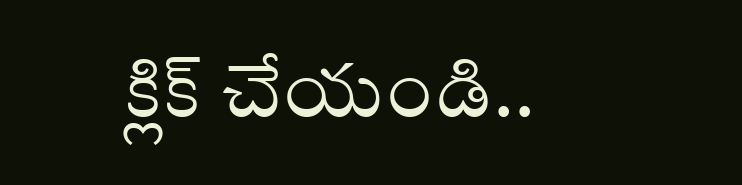క్లిక్ చేయండి..